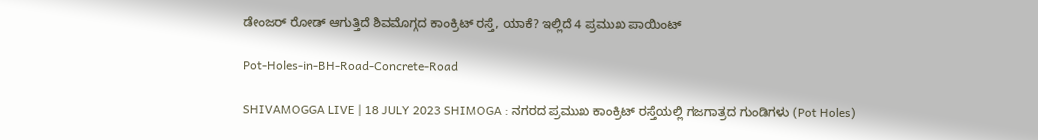ಡೇಂಜರ್‌ ರೋಡ್‌ ಆಗುತ್ತಿದೆ ಶಿವಮೊಗ್ಗದ ಕಾಂಕ್ರಿಟ್‌ ರಸ್ತೆ, ಯಾಕೆ? ಇಲ್ಲಿದೆ 4 ಪ್ರಮುಖ ಪಾಯಿಂಟ್‌

Pot-Holes-in-BH-Road-Concrete-Road

SHIVAMOGGA LIVE | 18 JULY 2023 SHIMOGA : ನಗರದ ಪ್ರಮುಖ ಕಾಂಕ್ರಿಟ್‌ ರಸ್ತೆಯಲ್ಲಿ ಗಜಗಾತ್ರದ ಗುಂಡಿಗಳು (Pot Holes)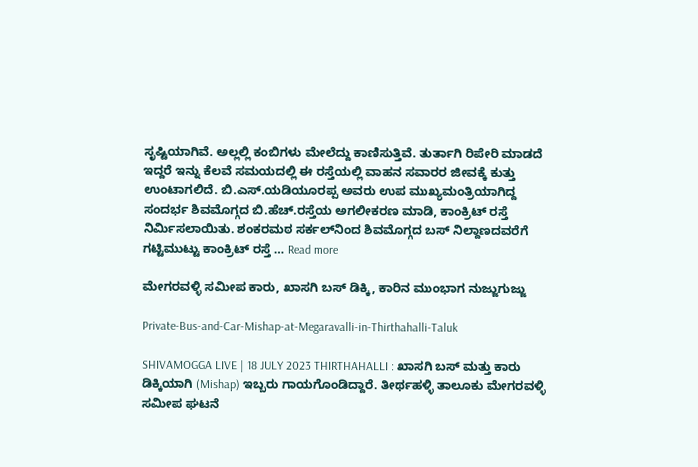ಸೃಷ್ಟಿಯಾಗಿವೆ. ಅಲ್ಲಲ್ಲಿ ಕಂಬಿಗಳು ಮೇಲೆದ್ದು ಕಾಣಿಸುತ್ತಿವೆ. ತುರ್ತಾಗಿ ರಿಪೇರಿ ಮಾಡದೆ ಇದ್ದರೆ ಇನ್ನು ಕೆಲವೆ ಸಮಯದಲ್ಲಿ ಈ ರಸ್ತೆಯಲ್ಲಿ ವಾಹನ ಸವಾರರ ಜೀವಕ್ಕೆ ಕುತ್ತು ಉಂಟಾಗಲಿದೆ. ಬಿ.ಎಸ್.ಯಡಿಯೂರಪ್ಪ ಅವರು ಉಪ ಮುಖ್ಯಮಂತ್ರಿಯಾಗಿದ್ದ ಸಂದರ್ಭ ಶಿವಮೊಗ್ಗದ ಬಿ.ಹೆಚ್‌.ರಸ್ತೆಯ ಅಗಲೀಕರಣ ಮಾಡಿ, ಕಾಂಕ್ರಿಟ್‌ ರಸ್ತೆ ನಿರ್ಮಿಸಲಾಯಿತು. ಶಂಕರಮಠ ಸರ್ಕಲ್‌ನಿಂದ ಶಿವಮೊಗ್ಗದ ಬಸ್‌ ನಿಲ್ದಾಣದವರೆಗೆ ಗಟ್ಟಿಮುಟ್ಟು ಕಾಂಕ್ರಿಟ್‌ ರಸ್ತೆ … Read more

ಮೇಗರವಳ್ಳಿ ಸಮೀಪ ಕಾರು, ಖಾಸಗಿ ಬಸ್‌ ಡಿಕ್ಕಿ, ಕಾರಿನ ಮುಂಭಾಗ ನುಜ್ಜುಗುಜ್ಜು

Private-Bus-and-Car-Mishap-at-Megaravalli-in-Thirthahalli-Taluk

SHIVAMOGGA LIVE | 18 JULY 2023 THIRTHAHALLI : ಖಾಸಗಿ ಬಸ್‌ ಮತ್ತು ಕಾರು ಡಿಕ್ಕಿಯಾಗಿ (Mishap) ಇಬ್ಬರು ಗಾಯಗೊಂಡಿದ್ದಾರೆ. ತೀರ್ಥಹಳ್ಳಿ ತಾಲೂಕು ಮೇಗರವಳ್ಳಿ ಸಮೀಪ ಘಟನೆ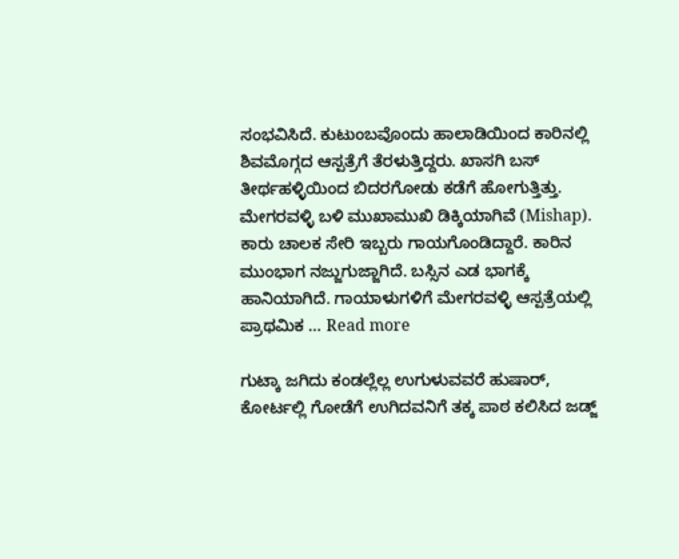ಸಂಭವಿಸಿದೆ. ಕುಟುಂಬವೊಂದು ಹಾಲಾಡಿಯಿಂದ ಕಾರಿನಲ್ಲಿ ಶಿವಮೊಗ್ಗದ ಆಸ್ಪತ್ರೆಗೆ ತೆರಳುತ್ತಿದ್ದರು. ಖಾಸಗಿ ಬಸ್‌ ತೀರ್ಥಹಳ್ಳಿಯಿಂದ ಬಿದರಗೋಡು ಕಡೆಗೆ ಹೋಗುತ್ತಿತ್ತು. ಮೇಗರವಳ್ಳಿ ಬಳಿ ಮುಖಾಮುಖಿ ಡಿಕ್ಕಿಯಾಗಿವೆ (Mishap). ಕಾರು ಚಾಲಕ ಸೇರಿ ಇಬ್ಬರು ಗಾಯಗೊಂಡಿದ್ದಾರೆ. ಕಾರಿನ ಮುಂಭಾಗ ನಜ್ಜುಗುಜ್ಜಾಗಿದೆ. ಬಸ್ಸಿನ ಎಡ ಭಾಗಕ್ಕೆ ಹಾನಿಯಾಗಿದೆ. ಗಾಯಾಳುಗಳಿಗೆ ಮೇಗರವಳ್ಳಿ ಆಸ್ಪತ್ರೆಯಲ್ಲಿ ಪ್ರಾಥಮಿಕ … Read more

ಗುಟ್ಕಾ ಜಗಿದು ಕಂಡಲ್ಲೆಲ್ಲ ಉಗುಳುವವರೆ ಹುಷಾರ್‌, ಕೋರ್ಟಲ್ಲಿ ಗೋಡೆಗೆ ಉಗಿದವನಿಗೆ ತಕ್ಕ ಪಾಠ ಕಲಿಸಿದ ಜಡ್ಜ್‌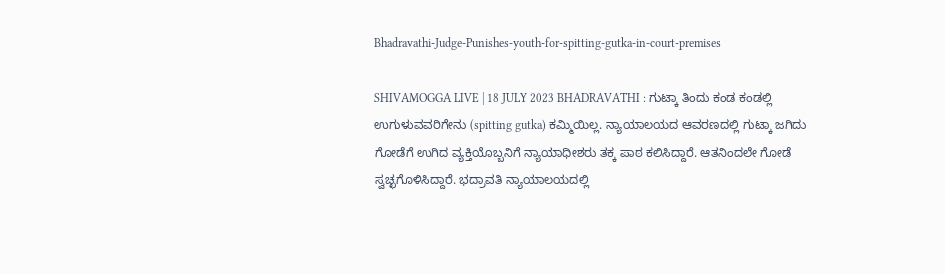Bhadravathi-Judge-Punishes-youth-for-spitting-gutka-in-court-premises

SHIVAMOGGA LIVE | 18 JULY 2023 BHADRAVATHI : ಗುಟ್ಕಾ ತಿಂದು ಕಂಡ ಕಂಡಲ್ಲಿ ಉಗುಳುವವರಿಗೇನು (spitting gutka) ಕಮ್ಮಿಯಿಲ್ಲ. ನ್ಯಾಯಾಲಯದ ಆವರಣದಲ್ಲಿ ಗುಟ್ಕಾ ಜಗಿದು ಗೋಡೆಗೆ ಉಗಿದ ವ್ಯಕ್ತಿಯೊಬ್ಬನಿಗೆ ನ್ಯಾಯಾಧೀಶರು ತಕ್ಕ ಪಾಠ ಕಲಿಸಿದ್ದಾರೆ. ಆತನಿಂದಲೇ ಗೋಡೆ ಸ್ವಚ್ಛಗೊಳಿಸಿದ್ದಾರೆ. ಭದ್ರಾವತಿ ನ್ಯಾಯಾಲಯದಲ್ಲಿ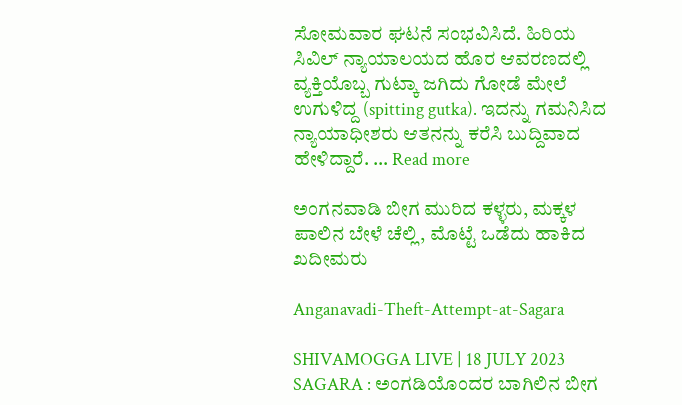ಸೋಮವಾರ ಘಟನೆ ಸಂಭವಿಸಿದೆ. ಹಿರಿಯ ಸಿವಿಲ್‌ ನ್ಯಾಯಾಲಯದ ಹೊರ ಆವರಣದಲ್ಲಿ ವ್ಯಕ್ತಿಯೊಬ್ಬ ಗುಟ್ಕಾ ಜಗಿದು ಗೋಡೆ ಮೇಲೆ ಉಗುಳಿದ್ದ (spitting gutka). ಇದನ್ನು ಗಮನಿಸಿದ ನ್ಯಾಯಾಧೀಶರು ಆತನನ್ನು ಕರೆಸಿ ಬುದ್ದಿವಾದ ಹೇಳಿದ್ದಾರೆ. … Read more

ಅಂಗನವಾಡಿ ಬೀಗ ಮುರಿದ ಕಳ್ಳರು, ಮಕ್ಕಳ ಪಾಲಿನ ಬೇಳೆ ಚೆಲ್ಲಿ, ಮೊಟ್ಟೆ ಒಡೆದು ಹಾಕಿದ ಖದೀಮರು

Anganavadi-Theft-Attempt-at-Sagara

SHIVAMOGGA LIVE | 18 JULY 2023 SAGARA : ಅಂಗಡಿಯೊಂದರ ಬಾಗಿಲಿನ ಬೀಗ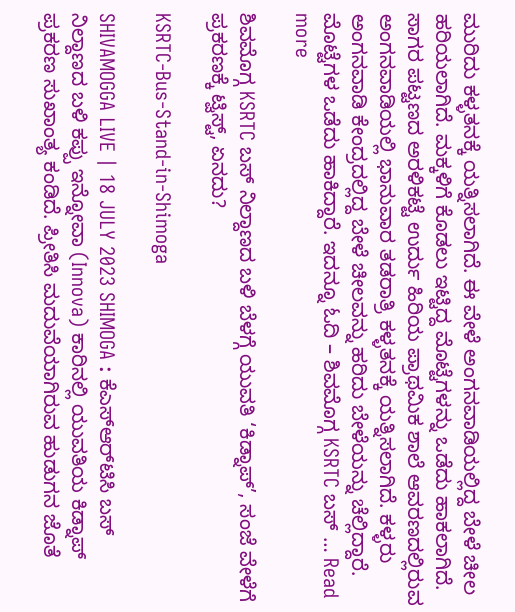ಮುರಿದು ಕಳ್ಳತನಕ್ಕೆ ಯತ್ನಿಸಲಾಗಿದೆ. ಈ ವೇಳೆ ಅಂಗನವಾಡಿಯಲ್ಲಿದ್ದ ಬೇಳೆ ಚೀಲ ಹರಿಯಲಾಗಿದೆ. ಮಕ್ಕಳಿಗೆ ಕೊಡಲು ಇಟ್ಟಿದ್ದ ಮೊಟ್ಟೆಗಳನ್ನು ಒಡೆದು ಹಾಕಲಾಗಿದೆ. ಸಾಗರ ಪಟ್ಟಣದ ಅರಳಿಕಟ್ಟೆ ಉರ್ದು ಹಿರಿಯ ಪ್ರಾಥಮಿಕ ಶಾಲೆ ಆವರಣದಲ್ಲಿರುವ ಅಂಗನವಾಡಿಯಲ್ಲಿ ಭಾನುವಾರ ತಡರಾತ್ರಿ ಕಳ್ಳತನಕ್ಕೆ ಯತ್ನಿಸಲಾಗಿದೆ. ಕಳ್ಳರು ಅಂಗನವಾಡಿ ಕೇಂದ್ರದಲ್ಲಿದ್ದ ಬೇಳೆ ಚೀಲವನ್ನು ಹರಿದು ಬೇಳೆಯನ್ನು ಚೆಲ್ಲಿದ್ದಾರೆ. ಮೊಟ್ಟೆಗಳ ಒಡೆದು ಹಾಕಿದ್ದಾರೆ. ಇದನ್ನೂ ಓದಿ – ಶಿವಮೊಗ್ಗ KSRTC ಬಸ್‌ … Read more

ಶಿವಮೊಗ್ಗ KSRTC ಬಸ್‌ ನಿಲ್ದಾಣದ ಬಳಿ ಬೆಳಗ್ಗೆ ಯುವತಿ ‘ಕಿಡ್ನಾಪ್‌’, ಸಂಜೆ ವೇಳೆಗೆ ಪ್ರಕರಣಕ್ಕೆ ಟ್ವಿಸ್ಟ್‌, ಏನದು?

KSRTC-Bus-Stand-in-Shimoga

SHIVAMOGGA LIVE | 18 JULY 2023 SHIMOGA : ಕೆಎಸ್‌ಆರ್‌ಟಿಸಿ ಬಸ್‌ ನಿಲ್ದಾಣದ ಬಳಿ ಕಪ್ಪು ಇನ್ನೋವಾ (Innova) ಕಾರಿನಲ್ಲಿ ಯುವತಿಯ ಕಿಡ್ನಾಪ್‌ ಪ್ರಕರಣ ಸುಖಾಂತ್ಯ ಕಂಡಿದೆ. ಪ್ರೀತಿಸಿ ಮದುವೆಯಾಗಿರುವ ಹುಡುಗನ ಜೊತೆ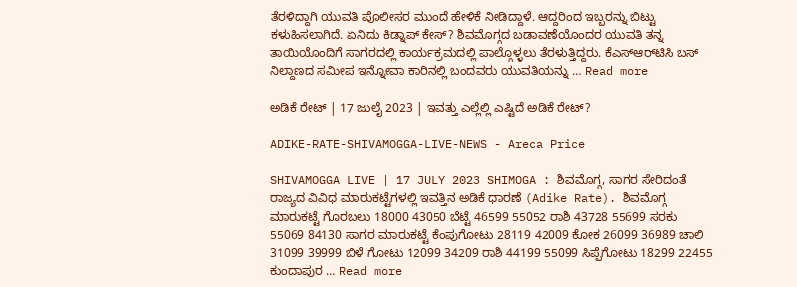ತೆರಳಿದ್ದಾಗಿ ಯುವತಿ ಪೊಲೀಸರ ಮುಂದೆ ಹೇಳಿಕೆ ನೀಡಿದ್ದಾಳೆ. ಆದ್ದರಿಂದ ಇಬ್ಬರನ್ನು ಬಿಟ್ಟು ಕಳುಹಿಸಲಾಗಿದೆ. ಏನಿದು ಕಿಡ್ನಾಪ್‌ ಕೇಸ್‌? ಶಿವಮೊಗ್ಗದ ಬಡಾವಣೆಯೊಂದರ ಯುವತಿ ತನ್ನ ತಾಯಿಯೊಂದಿಗೆ ಸಾಗರದಲ್ಲಿ ಕಾರ್ಯಕ್ರಮದಲ್ಲಿ ಪಾಲ್ಗೊಳ್ಳಲು ತೆರಳುತ್ತಿದ್ದರು. ಕೆಎಸ್‌ಆರ್‌ಟಿಸಿ ಬಸ್‌ ನಿಲ್ದಾಣದ ಸಮೀಪ ಇನ್ನೋವಾ ಕಾರಿನಲ್ಲಿ ಬಂದವರು ಯುವತಿಯನ್ನು … Read more

ಅಡಿಕೆ ರೇಟ್‌ | 17 ಜುಲೈ 2023 | ಇವತ್ತು ಎಲ್ಲೆಲ್ಲಿ ಎಷ್ಟಿದೆ ಅಡಿಕೆ ರೇಟ್‌?

ADIKE-RATE-SHIVAMOGGA-LIVE-NEWS - Areca Price

SHIVAMOGGA LIVE | 17 JULY 2023 SHIMOGA : ಶಿವಮೊಗ್ಗ, ಸಾಗರ ಸೇರಿದಂತೆ ರಾಜ್ಯದ ವಿವಿಧ ಮಾರುಕಟ್ಟೆಗಳಲ್ಲಿ ಇವತ್ತಿನ ಅಡಿಕೆ ಧಾರಣೆ (Adike Rate). ಶಿವಮೊಗ್ಗ ಮಾರುಕಟ್ಟೆ ಗೊರಬಲು 18000 43050 ಬೆಟ್ಟೆ 46599 55052 ರಾಶಿ 43728 55699 ಸರಕು 55069 84130 ಸಾಗರ ಮಾರುಕಟ್ಟೆ ಕೆಂಪುಗೋಟು 28119 42009 ಕೋಕ 26099 36989 ಚಾಲಿ 31099 39999 ಬಿಳೆ ಗೋಟು 12099 34209 ರಾಶಿ 44199 55099 ಸಿಪ್ಪೆಗೋಟು 18299 22455 ಕುಂದಾಪುರ … Read more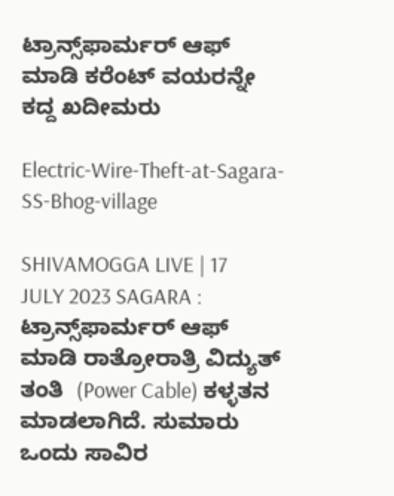ಟ್ರಾನ್ಸ್‌ಫಾರ್ಮರ್‌ ಆಫ್‌ ಮಾಡಿ ಕರೆಂಟ್‌ ವಯರನ್ನೇ ಕದ್ದ ಖದೀಮರು

Electric-Wire-Theft-at-Sagara-SS-Bhog-village

SHIVAMOGGA LIVE | 17 JULY 2023 SAGARA : ಟ್ರಾನ್ಸ್‌ಫಾರ್ಮರ್‌ ಆಫ್‌ ಮಾಡಿ ರಾತ್ರೋರಾತ್ರಿ ವಿದ್ಯುತ್‌ ತಂತಿ  (Power Cable) ಕಳ್ಳತನ ಮಾಡಲಾಗಿದೆ. ಸುಮಾರು ಒಂದು ಸಾವಿರ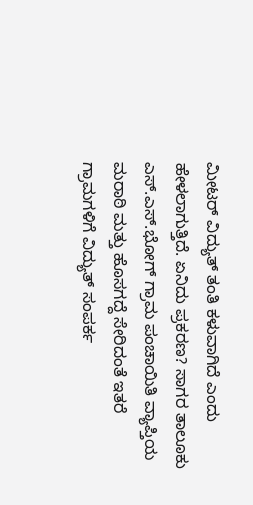ಮೀಟರ್‌ ವಿದ್ಯುತ್‌ ತಂತಿ ಕಳುವಾಗಿದೆ ಎಂದು ಹೇಳಲಾಗುತ್ತಿದೆ. ಏನಿದು ಪ್ರಕರಣ? ಸಾಗರ ತಾಲೂಕು ಎಸ್‌.ಎಸ್.ಭೋಗ್‌ ಗ್ರಾಮ ಪಂಚಾಯಿತಿ ವ್ಯಾಪ್ತಿಯ ಮರಾಠಿ ಮತ್ತು ಹೊಸಗದ್ದೆ ಸೇರಿದಂತೆ ಇತರೆ ಗ್ರಾಮಗಳಿಗೆ ವಿದ್ಯುತ್‌ ಸಂಪರ್ಕ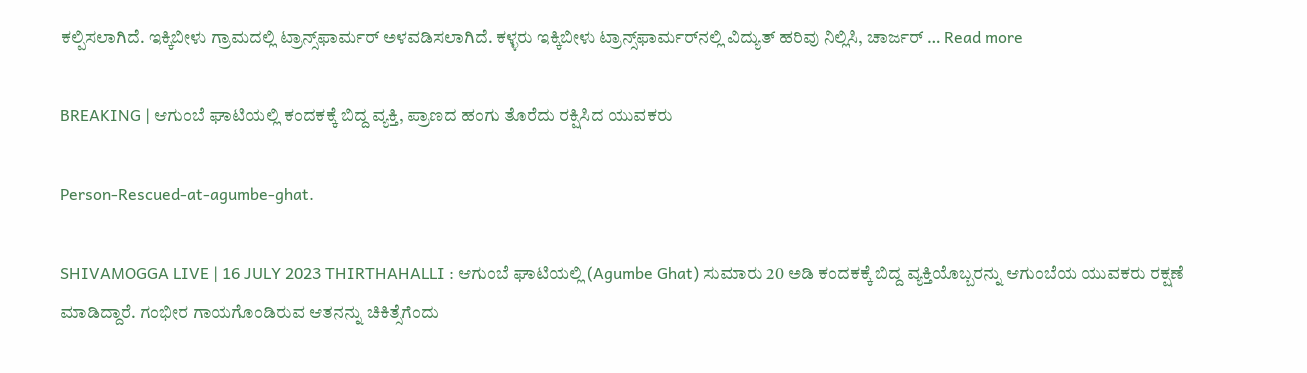ಕಲ್ಪಿಸಲಾಗಿದೆ. ಇಕ್ಕಿಬೀಳು ಗ್ರಾಮದಲ್ಲಿ ಟ್ರಾನ್ಸ್‌ಫಾರ್ಮರ್‌ ಅಳವಡಿಸಲಾಗಿದೆ. ಕಳ್ಳರು ಇಕ್ಕಿಬೀಳು ಟ್ರಾನ್ಸ್‌ಫಾರ್ಮರ್‌ನಲ್ಲಿ ವಿದ್ಯುತ್‌ ಹರಿವು ನಿಲ್ಲಿಸಿ, ಚಾರ್ಜರ್‌ … Read more

BREAKING | ಆಗುಂಬೆ ಘಾಟಿಯಲ್ಲಿ ಕಂದಕಕ್ಕೆ ಬಿದ್ದ ವ್ಯಕ್ತಿ, ಪ್ರಾಣದ ಹಂಗು ತೊರೆದು ರಕ್ಷಿಸಿದ ಯುವಕರು

Person-Rescued-at-agumbe-ghat.

SHIVAMOGGA LIVE | 16 JULY 2023 THIRTHAHALLI : ಆಗುಂಬೆ ಘಾಟಿಯಲ್ಲಿ (Agumbe Ghat) ಸುಮಾರು 20 ಅಡಿ ಕಂದಕಕ್ಕೆ ಬಿದ್ದ ವ್ಯಕ್ತಿಯೊಬ್ಬರನ್ನು ಆಗುಂಬೆಯ ಯುವಕರು ರಕ್ಷಣೆ ಮಾಡಿದ್ದಾರೆ. ಗಂಭೀರ ಗಾಯಗೊಂಡಿರುವ ಆತನನ್ನು ಚಿಕಿತ್ಸೆಗೆಂದು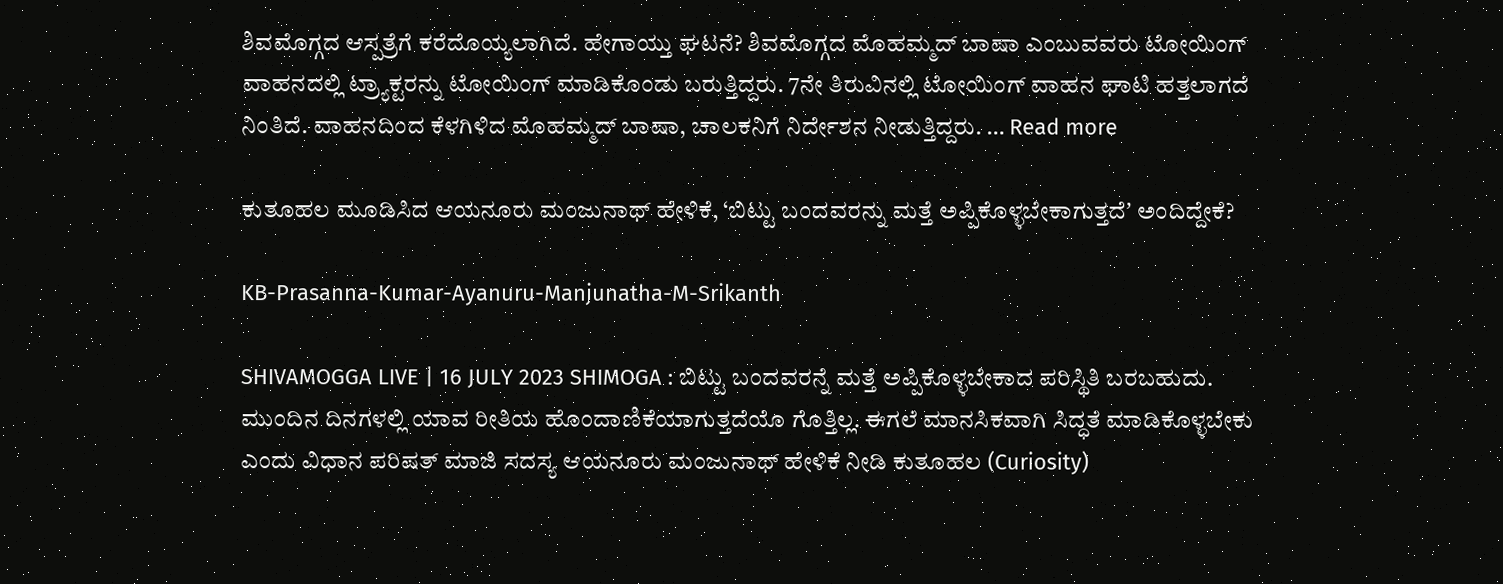ಶಿವಮೊಗ್ಗದ ಆಸ್ಪತ್ರೆಗೆ ಕರೆದೊಯ್ಯಲಾಗಿದೆ. ಹೇಗಾಯ್ತು ಘಟನೆ? ಶಿವಮೊಗ್ಗದ ಮೊಹಮ್ಮದ್‌ ಬಾಷಾ ಎಂಬುವವರು ಟೋಯಿಂಗ್‌ ವಾಹನದಲ್ಲಿ ಟ್ರ್ಯಾಕ್ಟರನ್ನು ಟೋಯಿಂಗ್‌ ಮಾಡಿಕೊಂಡು ಬರುತ್ತಿದ್ದರು. 7ನೇ ತಿರುವಿನಲ್ಲಿ ಟೋಯಿಂಗ್‌ ವಾಹನ ಘಾಟಿ ಹತ್ತಲಾಗದೆ ನಿಂತಿದೆ. ವಾಹನದಿಂದ ಕೆಳಗಿಳಿದ ಮೊಹಮ್ಮದ್‌ ಬಾಷಾ, ಚಾಲಕನಿಗೆ ನಿರ್ದೇಶನ ನೀಡುತ್ತಿದ್ದರು. … Read more

ಕುತೂಹಲ ಮೂಡಿಸಿದ ಆಯನೂರು ಮಂಜುನಾಥ್‌ ಹೇಳಿಕೆ, ‘ಬಿಟ್ಟು ಬಂದವರನ್ನು ಮತ್ತೆ ಅಪ್ಪಿಕೊಳ್ಳಬೇಕಾಗುತ್ತದೆʼ ಅಂದಿದ್ದೇಕೆ?

KB-Prasanna-Kumar-Ayanuru-Manjunatha-M-Srikanth

SHIVAMOGGA LIVE | 16 JULY 2023 SHIMOGA : ಬಿಟ್ಟು ಬಂದವರನ್ನೆ ಮತ್ತೆ ಅಪ್ಪಿಕೊಳ್ಳಬೇಕಾದ ಪರಿಸ್ಥಿತಿ ಬರಬಹುದು. ಮುಂದಿನ ದಿನಗಳಲ್ಲಿ ಯಾವ ರೀತಿಯ ಹೊಂದಾಣಿಕೆಯಾಗುತ್ತದೆಯೊ ಗೊತ್ತಿಲ್ಲ. ಈಗಲೆ ಮಾನಸಿಕವಾಗಿ ಸಿದ್ಧತೆ ಮಾಡಿಕೊಳ್ಳಬೇಕು ಎಂದು ವಿಧಾನ ಪರಿಷತ್‌ ಮಾಜಿ ಸದಸ್ಯ ಆಯನೂರು ಮಂಜುನಾಥ್‌ ಹೇಳಿಕೆ ನೀಡಿ ಕುತೂಹಲ (Curiosity)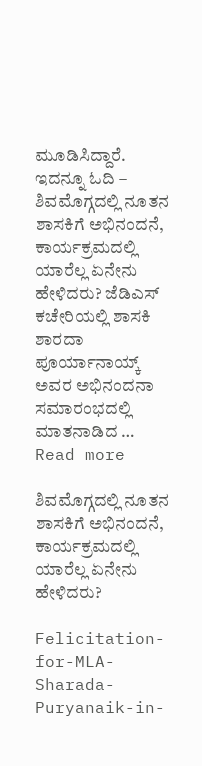ಮೂಡಿಸಿದ್ದಾರೆ. ಇದನ್ನೂ ಓದಿ – ಶಿವಮೊಗ್ಗದಲ್ಲಿ ನೂತನ ಶಾಸಕಿಗೆ ಅಭಿನಂದನೆ, ಕಾರ್ಯಕ್ರಮದಲ್ಲಿ ಯಾರೆಲ್ಲ ಏನೇನು ಹೇಳಿದರು? ಜೆಡಿಎಸ್‌ ಕಚೇರಿಯಲ್ಲಿ ಶಾಸಕಿ ಶಾರದಾ ಪೂರ್ಯಾನಾಯ್ಕ್‌ ಅವರ ಅಭಿನಂದನಾ ಸಮಾರಂಭದಲ್ಲಿ ಮಾತನಾಡಿದ … Read more

ಶಿವಮೊಗ್ಗದಲ್ಲಿ ನೂತನ ಶಾಸಕಿಗೆ ಅಭಿನಂದನೆ, ಕಾರ್ಯಕ್ರಮದಲ್ಲಿ ಯಾರೆಲ್ಲ ಏನೇನು ಹೇಳಿದರು?

Felicitation-for-MLA-Sharada-Puryanaik-in-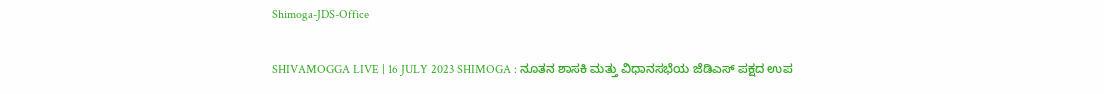Shimoga-JDS-Office

SHIVAMOGGA LIVE | 16 JULY 2023 SHIMOGA : ನೂತನ ಶಾಸಕಿ ಮತ್ತು ವಿಧಾನಸಭೆಯ ಜೆಡಿಎಸ್‌ ಪಕ್ಷದ ಉಪ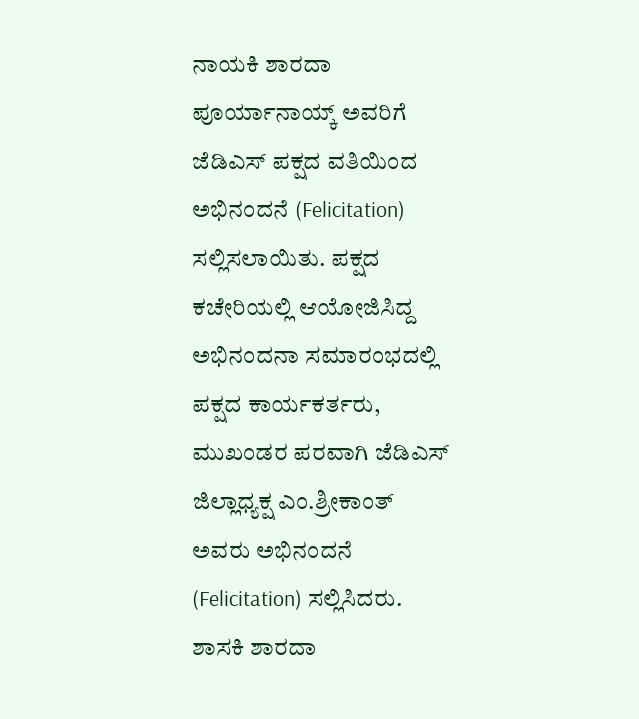ನಾಯಕಿ ಶಾರದಾ ಪೂರ್ಯಾನಾಯ್ಕ್‌ ಅವರಿಗೆ ಜೆಡಿಎಸ್‌ ಪಕ್ಷದ ವತಿಯಿಂದ ಅಭಿನಂದನೆ (Felicitation) ಸಲ್ಲಿಸಲಾಯಿತು. ಪಕ್ಷದ ಕಚೇರಿಯಲ್ಲಿ ಆಯೋಜಿಸಿದ್ದ ಅಭಿನಂದನಾ ಸಮಾರಂಭದಲ್ಲಿ ಪಕ್ಷದ ಕಾರ್ಯಕರ್ತರು, ಮುಖಂಡರ ಪರವಾಗಿ ಜೆಡಿಎಸ್‌ ಜಿಲ್ಲಾ‍ಧ್ಯಕ್ಷ ಎಂ.ಶ್ರೀಕಾಂತ್‌ ಅವರು ಅಭಿನಂದನೆ (Felicitation) ಸಲ್ಲಿಸಿದರು. ಶಾಸಕಿ ಶಾರದಾ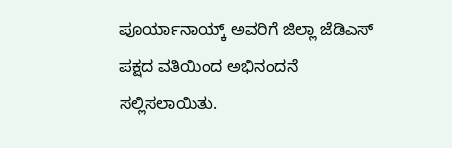ಪೂರ್ಯಾನಾಯ್ಕ್ ಅವರಿಗೆ ಜಿಲ್ಲಾ ಜೆಡಿಎಸ್ ಪಕ್ಷದ ವತಿಯಿಂದ ಅಭಿನಂದನೆ ಸಲ್ಲಿಸಲಾಯಿತು.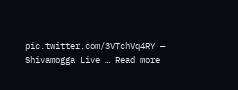pic.twitter.com/3VTchVq4RY — Shivamogga Live … Read more